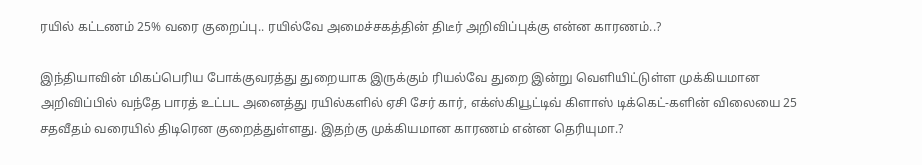ரயில் கட்டணம் 25% வரை குறைப்பு.. ரயில்வே அமைச்சகத்தின் திடீர் அறிவிப்புக்கு என்ன காரணம்..?

இந்தியாவின் மிகப்பெரிய போக்குவரத்து துறையாக இருக்கும் ரியல்வே துறை இன்று வெளியிட்டுள்ள முக்கியமான அறிவிப்பில் வந்தே பாரத் உட்பட அனைத்து ரயில்களில் ஏசி சேர் கார், எக்ஸ்கியூட்டிவ் கிளாஸ் டிக்கெட்-களின் விலையை 25 சதவீதம் வரையில் திடிரென குறைத்துள்ளது. இதற்கு முக்கியமான காரணம் என்ன தெரியுமா.?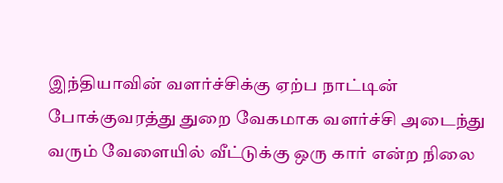இந்தியாவின் வளர்ச்சிக்கு ஏற்ப நாட்டின் போக்குவரத்து துறை வேகமாக வளர்ச்சி அடைந்து வரும் வேளையில் வீட்டுக்கு ஒரு கார் என்ற நிலை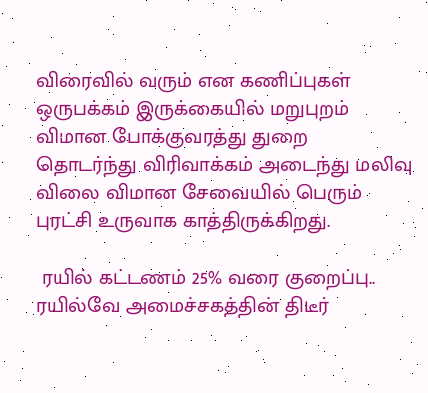விரைவில் வரும் என கணிப்புகள் ஒருபக்கம் இருக்கையில் மறுபுறம் விமான போக்குவரத்து துறை தொடர்ந்து விரிவாக்கம் அடைந்து மலிவு விலை விமான சேவையில் பெரும் புரட்சி உருவாக காத்திருக்கிறது.

 ரயில் கட்டணம் 25% வரை குறைப்பு.. ரயில்வே அமைச்சகத்தின் திடீர்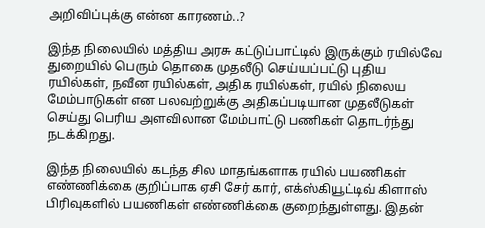அறிவிப்புக்கு என்ன காரணம்..?

இந்த நிலையில் மத்திய அரசு கட்டுப்பாட்டில் இருக்கும் ரயில்வே துறையில் பெரும் தொகை முதலீடு செய்யப்பட்டு புதிய ரயில்கள், நவீன ரயில்கள், அதிக ரயில்கள், ரயில் நிலைய மேம்பாடுகள் என பலவற்றுக்கு அதிகப்படியான முதலீடுகள் செய்து பெரிய அளவிலான மேம்பாட்டு பணிகள் தொடர்ந்து நடக்கிறது.

இந்த நிலையில் கடந்த சில மாதங்களாக ரயில் பயணிகள் எண்ணிக்கை குறிப்பாக ஏசி சேர் கார், எக்ஸ்கியூட்டிவ் கிளாஸ் பிரிவுகளில் பயணிகள் எண்ணிக்கை குறைந்துள்ளது. இதன்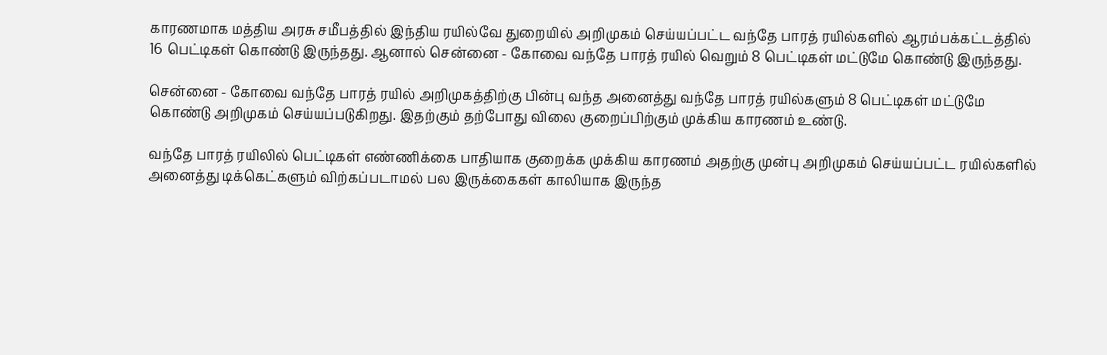காரணமாக மத்திய அரசு சமீபத்தில் இந்திய ரயில்வே துறையில் அறிமுகம் செய்யப்பட்ட வந்தே பாரத் ரயில்களில் ஆரம்பக்கட்டத்தில் 16 பெட்டிகள் கொண்டு இருந்தது. ஆனால் சென்னை - கோவை வந்தே பாரத் ரயில் வெறும் 8 பெட்டிகள் மட்டுமே கொண்டு இருந்தது.

சென்னை - கோவை வந்தே பாரத் ரயில் அறிமுகத்திற்கு பின்பு வந்த அனைத்து வந்தே பாரத் ரயில்களும் 8 பெட்டிகள் மட்டுமே கொண்டு அறிமுகம் செய்யப்படுகிறது. இதற்கும் தற்போது விலை குறைப்பிற்கும் முக்கிய காரணம் உண்டு.

வந்தே பாரத் ரயிலில் பெட்டிகள் எண்ணிக்கை பாதியாக குறைக்க முக்கிய காரணம் அதற்கு முன்பு அறிமுகம் செய்யப்பட்ட ரயில்களில் அனைத்து டிக்கெட்களும் விற்கப்படாமல் பல இருக்கைகள் காலியாக இருந்த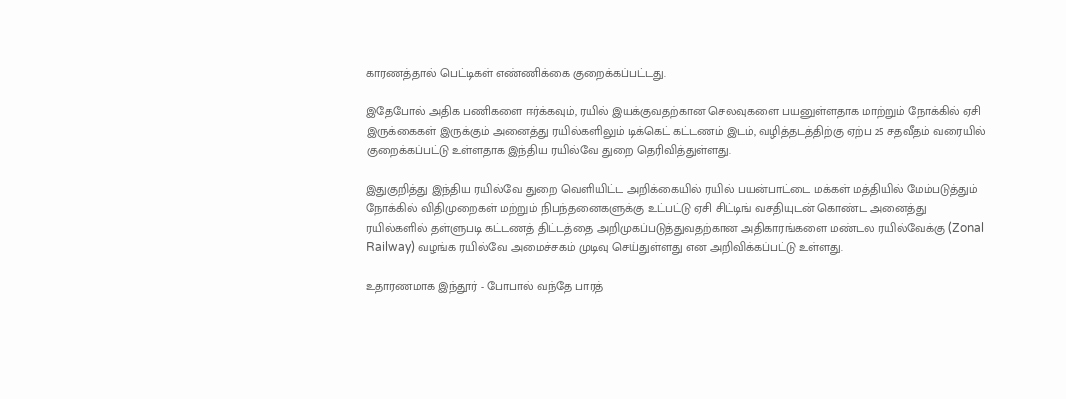காரணத்தால் பெட்டிகள் எண்ணிக்கை குறைக்கப்பட்டது.

இதேபோல் அதிக பணிகளை ஈர்க்கவும், ரயில் இயக்குவதற்கான செலவுகளை பயனுள்ளதாக மாற்றும் நோக்கில் ஏசி இருக்கைகள் இருக்கும் அனைத்து ரயில்களிலும் டிக்கெட் கட்டணம் இடம், வழித்தடத்திற்கு ஏற்ப 25 சதவீதம் வரையில் குறைக்கப்பட்டு உள்ளதாக இந்திய ரயில்வே துறை தெரிவித்துள்ளது.

இதுகுறித்து இந்திய ரயில்வே துறை வெளியிட்ட அறிக்கையில் ரயில் பயன்பாட்டை மக்கள் மத்தியில் மேம்படுத்தும் நோக்கில் விதிமுறைகள் மற்றும் நிபந்தனைகளுக்கு உட்பட்டு ஏசி சிட்டிங் வசதியுடன் கொண்ட அனைத்து ரயில்களில் தள்ளுபடி கட்டணத் திட்டத்தை அறிமுகப்படுத்துவதற்கான அதிகாரங்களை மண்டல ரயில்வேக்கு (Zonal Railway) வழங்க ரயில்வே அமைச்சகம் முடிவு செய்துள்ளது என அறிவிக்கப்பட்டு உள்ளது.

உதாரணமாக இந்தூர் - போபால் வந்தே பாரத்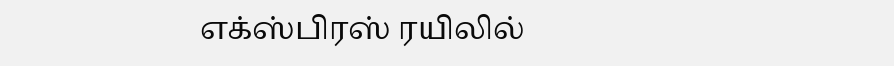எக்ஸ்பிரஸ் ரயிலில்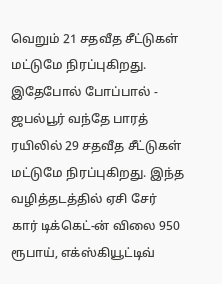வெறும் 21 சதவீத சீட்டுகள் மட்டுமே நிரப்புகிறது. இதேபோல் போப்பால் - ஜபல்பூர் வந்தே பாரத் ரயிலில் 29 சதவீத சீட்டுகள் மட்டுமே நிரப்புகிறது. இந்த வழித்தடத்தில் ஏசி சேர் கார் டிக்கெட்-ன் விலை 950 ரூபாய், எக்ஸ்கியூட்டிவ்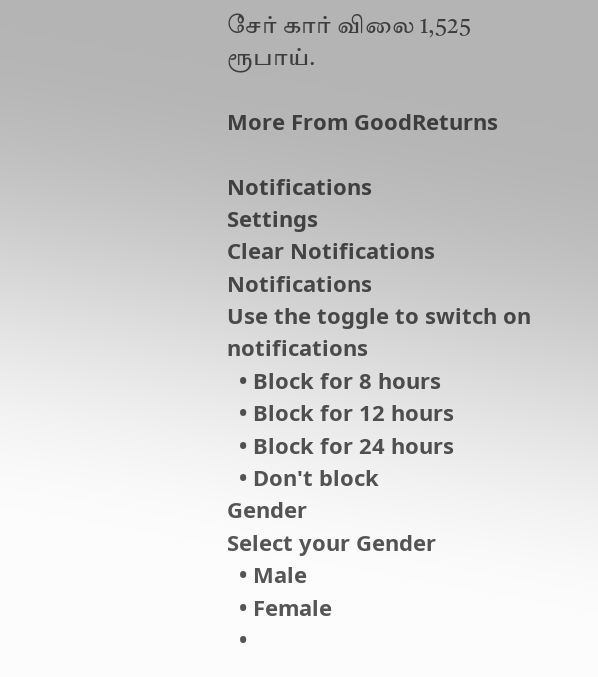சேர் கார் விலை 1,525 ரூபாய்.

More From GoodReturns

Notifications
Settings
Clear Notifications
Notifications
Use the toggle to switch on notifications
  • Block for 8 hours
  • Block for 12 hours
  • Block for 24 hours
  • Don't block
Gender
Select your Gender
  • Male
  • Female
  •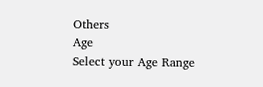Others
Age
Select your Age Range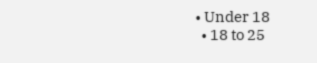• Under 18
  • 18 to 25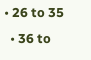• 26 to 35
  • 36 to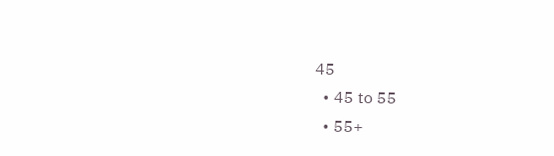45
  • 45 to 55
  • 55+